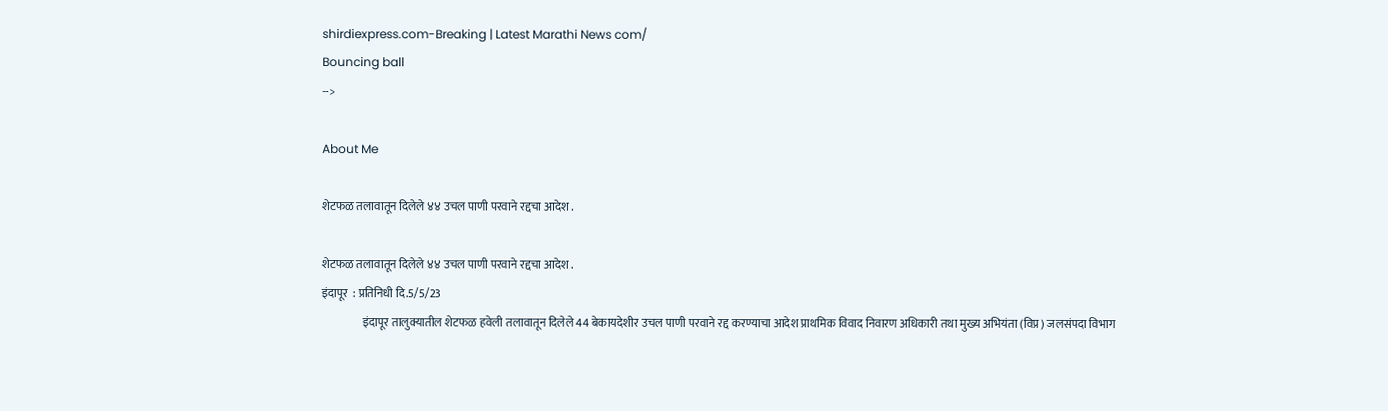shirdiexpress.com-Breaking | Latest Marathi News com/
Bouncing ball
-->

About Me

शेटफळ तलावातून दिलेले ४४ उचल पाणी परवाने रद्दचा आदेश .

शेटफळ तलावातून दिलेले ४४ उचल पाणी परवाने रद्दचा आदेश .
इंदापूर  : प्रतिनिधी दि.5/5/23
                  इंदापूर तालुक्यातील शेटफळ हवेली तलावातून दिलेले 44 बेकायदेशीर उचल पाणी परवाने रद्द करण्याचा आदेश प्राथमिक विवाद निवारण अधिकारी तथा मुख्य अभियंता (विप्र) जलसंपदा विभाग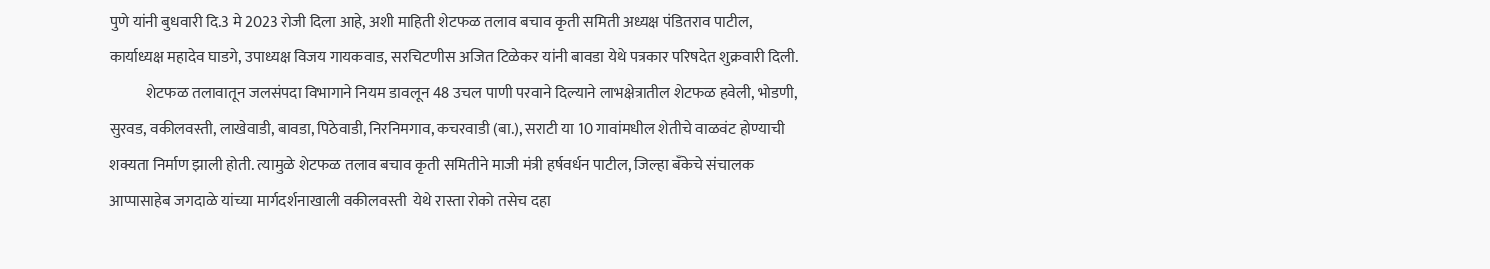पुणे यांनी बुधवारी दि.3 मे 2023 रोजी दिला आहे, अशी माहिती शेटफळ तलाव बचाव कृती समिती अध्यक्ष पंडितराव पाटील, कार्याध्यक्ष महादेव घाडगे, उपाध्यक्ष विजय गायकवाड, सरचिटणीस अजित टिळेकर यांनी बावडा येथे पत्रकार परिषदेत शुक्रवारी दिली.
            शेटफळ तलावातून जलसंपदा विभागाने नियम डावलून 48 उचल पाणी परवाने दिल्याने लाभक्षेत्रातील शेटफळ हवेली, भोडणी, सुरवड, वकीलवस्ती, लाखेवाडी, बावडा, पिठेवाडी, निरनिमगाव, कचरवाडी (बा.), सराटी या 10 गावांमधील शेतीचे वाळवंट होण्याची शक्यता निर्माण झाली होती. त्यामुळे शेटफळ तलाव बचाव कृती समितीने माजी मंत्री हर्षवर्धन पाटील, जिल्हा बँकेचे संचालक आप्पासाहेब जगदाळे यांच्या मार्गदर्शनाखाली वकीलवस्ती  येथे रास्ता रोको तसेच दहा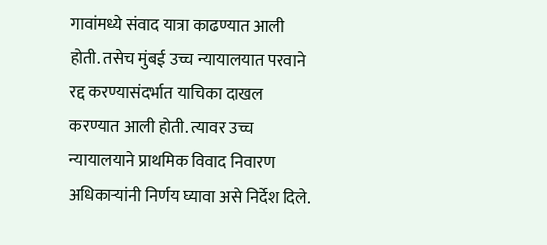गावांमध्ये संवाद यात्रा काढण्यात आली होती. तसेच मुंबई उच्च न्यायालयात परवाने रद्द करण्यासंदर्भात याचिका दाखल करण्यात आली होती. त्यावर उच्च न्यायालयाने प्राथमिक विवाद निवारण अधिकाऱ्यांनी निर्णय घ्यावा असे निर्देश दिले.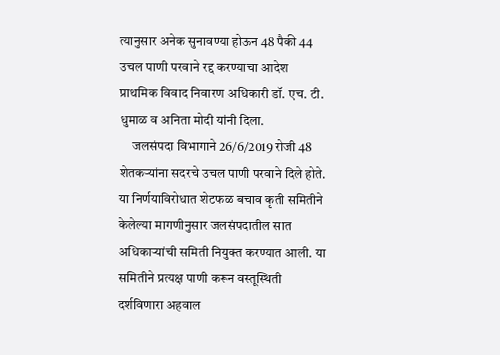त्यानुसार अनेक सुनावण्या होऊन 48 पैकी 44  उचल पाणी परवाने रद्द करण्याचा आदेश प्राथमिक विवाद निवारण अधिकारी डॉ. एच. टी. धुमाळ व अनिता मोदी यांनी दिला.
     जलसंपदा विभागाने 26/6/2019 रोजी 48 शेतकऱ्यांना सदरचे उचल पाणी परवाने दिले होते. या निर्णयाविरोधात शेटफळ बचाव कृती समितीने केलेल्या मागणीनुसार जलसंपदातील सात अधिकाऱ्यांची समिती नियुक्त करण्यात आली. या समितीने प्रत्यक्ष पाणी करून वस्तूस्थिती दर्शविणारा अहवाल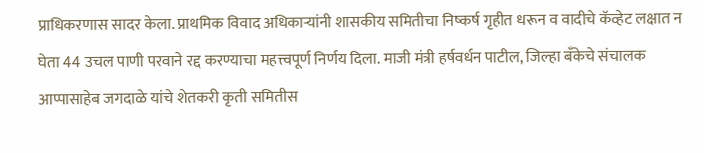प्राधिकरणास सादर केला. प्राथमिक विवाद अधिकाऱ्यांनी शासकीय समितीचा निष्कर्ष गृहीत धरून व वादीचे कॅव्हेट लक्षात न घेता 44 उचल पाणी परवाने रद्द करण्याचा महत्त्वपूर्ण निर्णय दिला. माजी मंत्री हर्षवर्धन पाटील, जिल्हा बँकेचे संचालक आप्पासाहेब जगदाळे यांचे शेतकरी कृती समितीस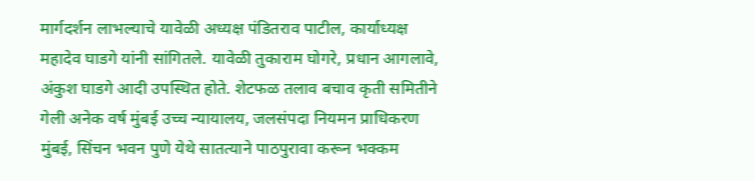मार्गदर्शन लाभल्याचे यावेळी अध्यक्ष पंडितराव पाटील, कार्याध्यक्ष महादेव घाडगे यांनी सांगितले. यावेळी तुकाराम घोगरे, प्रधान आगलावे, अंकुश घाडगे आदी उपस्थित होते. शेटफळ तलाव बचाव कृती समितीने गेली अनेक वर्ष मुंबई उच्च न्यायालय, जलसंपदा नियमन प्राधिकरण मुंबई, सिंचन भवन पुणे येथे सातत्याने पाठपुरावा करून भक्कम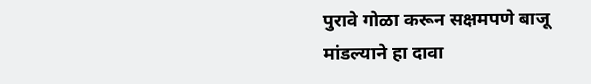पुरावे गोळा करून सक्षमपणे बाजू मांडल्याने हा दावा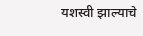यशस्वी झाल्याचे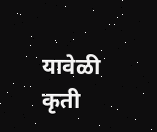यावेळी कृती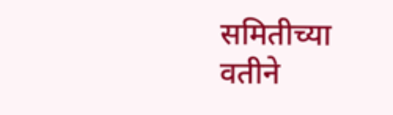समितीच्या वतीने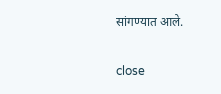सांगण्यात आले.

close